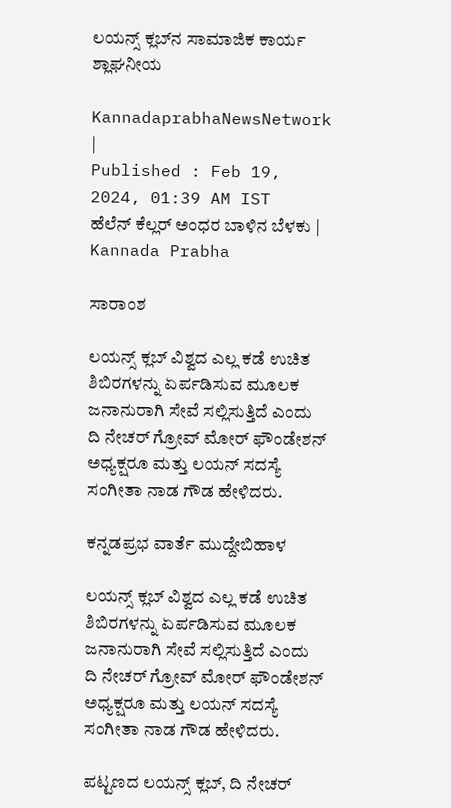ಲಯನ್ಸ್ ಕ್ಲಬ್‌ನ ಸಾಮಾಜಿಕ ಕಾರ್ಯ ಶ್ಲಾಘನೀಯ

KannadaprabhaNewsNetwork |
Published : Feb 19, 2024, 01:39 AM IST
ಹೆಲೆನ್ ಕೆಲ್ಲರ್ ಅಂಧರ ಬಾಳಿನ ಬೆಳಕು | Kannada Prabha

ಸಾರಾಂಶ

ಲಯನ್ಸ್ ಕ್ಲಬ್ ವಿಶ್ವದ ಎಲ್ಲ ಕಡೆ ಉಚಿತ ಶಿಬಿರಗಳನ್ನು ಏರ್ಪಡಿಸುವ ಮೂಲಕ ಜನಾನುರಾಗಿ ಸೇವೆ ಸಲ್ಲಿಸುತ್ತಿದೆ ಎಂದು ದಿ ನೇಚರ್ ಗ್ರೋವ್ ಮೋರ್ ಫೌಂಡೇಶನ್ ಅಧ್ಯಕ್ಷರೂ ಮತ್ತು ಲಯನ್ ಸದಸ್ಯೆ ಸಂಗೀತಾ ನಾಡ ಗೌಡ ಹೇಳಿದರು.

ಕನ್ನಡಪ್ರಭ ವಾರ್ತೆ ಮುದ್ದೇಬಿಹಾಳ

ಲಯನ್ಸ್ ಕ್ಲಬ್ ವಿಶ್ವದ ಎಲ್ಲ ಕಡೆ ಉಚಿತ ಶಿಬಿರಗಳನ್ನು ಏರ್ಪಡಿಸುವ ಮೂಲಕ ಜನಾನುರಾಗಿ ಸೇವೆ ಸಲ್ಲಿಸುತ್ತಿದೆ ಎಂದು ದಿ ನೇಚರ್ ಗ್ರೋವ್ ಮೋರ್ ಫೌಂಡೇಶನ್ ಅಧ್ಯಕ್ಷರೂ ಮತ್ತು ಲಯನ್ ಸದಸ್ಯೆ ಸಂಗೀತಾ ನಾಡ ಗೌಡ ಹೇಳಿದರು.

ಪಟ್ಟಣದ ಲಯನ್ಸ್ ಕ್ಲಬ್, ದಿ ನೇಚರ್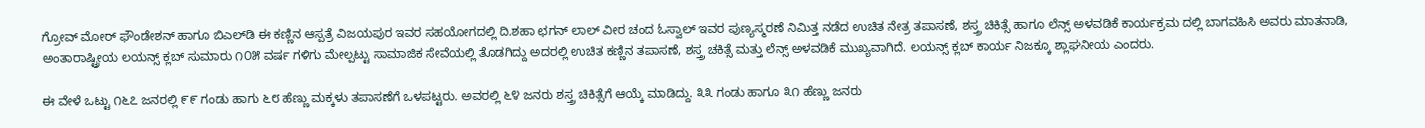ಗ್ರೋವ್ ಮೋರ್ ಫೌಂಡೇಶನ್ ಹಾಗೂ ಬಿಎಲ್‌ಡಿ ಈ ಕಣ್ಣಿನ ಆಸ್ಪತ್ರೆ ವಿಜಯಪುರ ಇವರ ಸಹಯೋಗದಲ್ಲಿ ದಿ.ಶಹಾ ಛಗನ್ ಲಾಲ್ ವೀರ ಚಂದ ಓಸ್ವಾಲ್ ಇವರ ಪುಣ್ಯಸ್ಮರಣೆ ನಿಮಿತ್ತ ನಡೆದ ಉಚಿತ ನೇತ್ರ ತಪಾಸಣೆ, ಶಸ್ತ್ರ ಚಿಕಿತ್ಸೆ ಹಾಗೂ ಲೆನ್ಸ್ ಅಳವಡಿಕೆ ಕಾರ್ಯಕ್ರಮ ದಲ್ಲಿ ಬಾಗವಹಿಸಿ ಅವರು ಮಾತನಾಡಿ, ಅಂತಾರಾಷ್ಟ್ರೀಯ ಲಯನ್ಸ್ ಕ್ಲಬ್ ಸುಮಾರು ೧೦೫ ವರ್ಷ ಗಳಿಗು ಮೇಲ್ಪಟ್ಟು ಸಾಮಾಜಿಕ ಸೇವೆಯಲ್ಲಿ ತೊಡಗಿದ್ದು ಅದರಲ್ಲಿ ಉಚಿತ ಕಣ್ಣಿನ ತಪಾಸಣೆ, ಶಸ್ತ್ರ ಚಕಿತ್ಸೆ ಮತ್ತು ಲೆನ್ಸ್ ಅಳವಡಿಕೆ ಮುಖ್ಯವಾಗಿದೆ. ಲಯನ್ಸ್‌ ಕ್ಲಬ್‌ ಕಾರ್ಯ ನಿಜಕ್ಕೂ ಶ್ಲಾಘನೀಯ ಎಂದರು.

ಈ ವೇಳೆ ಒಟ್ಟು ೧೬೭ ಜನರಲ್ಲಿ ೯೯ ಗಂಡು ಹಾಗು ೬೮ ಹೆಣ್ಣು ಮಕ್ಕಳು ತಪಾಸಣೆಗೆ ಒಳಪಟ್ಟರು. ಅವರಲ್ಲಿ ೬೪ ಜನರು ಶಸ್ತ್ರ ಚಿಕಿತ್ಸೆಗೆ ಆಯ್ಕೆ ಮಾಡಿದ್ದು. ೩೩ ಗಂಡು ಹಾಗೂ ೩೧ ಹೆಣ್ಣು ಜನರು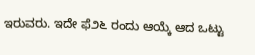ಇರುವರು. ಇದೇ ಫೆ೨೬ ರಂದು ಆಯ್ಕೆ ಆದ ಒಟ್ಟು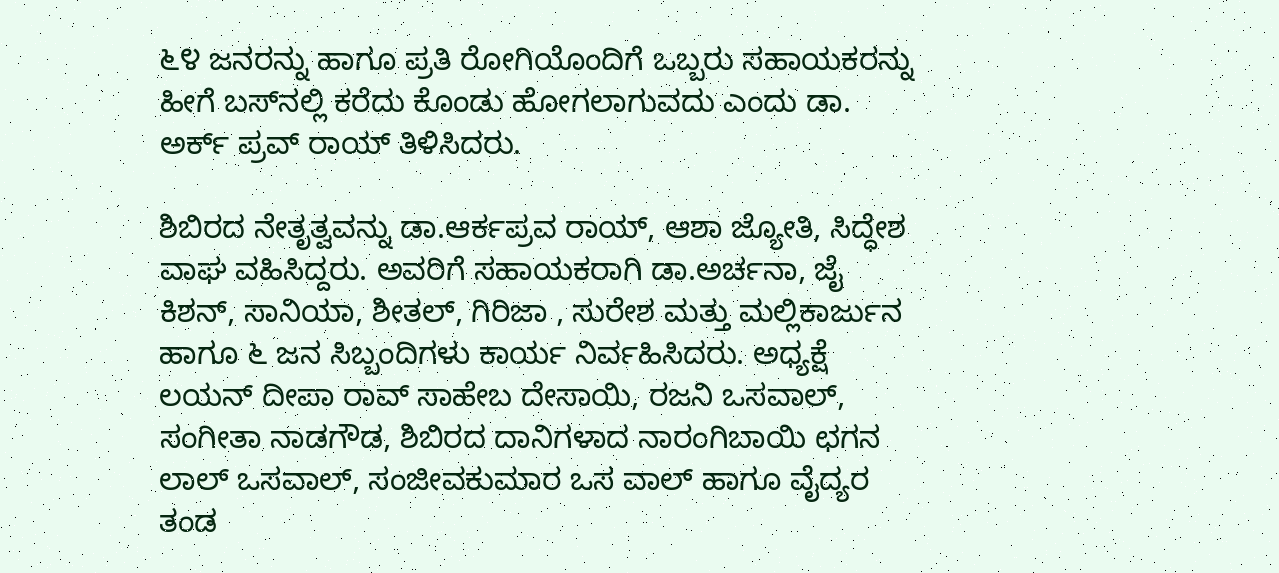೬೪ ಜನರನ್ನು ಹಾಗೂ ಪ್ರತಿ ರೋಗಿಯೊಂದಿಗೆ ಒಬ್ಬರು ಸಹಾಯಕರನ್ನು ಹೀಗೆ ಬಸ್‌ನಲ್ಲಿ ಕರೆದು ಕೊಂಡು ಹೋಗಲಾಗುವದು ಎಂದು ಡಾ. ಅರ್ಕ್ ಪ್ರವ್ ರಾಯ್ ತಿಳಿಸಿದರು.

ಶಿಬಿರದ ನೇತೃತ್ವವನ್ನು ಡಾ.ಆರ್ಕಪ್ರವ ರಾಯ್, ಆಶಾ ಜ್ಯೋತಿ, ಸಿದ್ಧೇಶ ವಾಘ ವಹಿಸಿದ್ದರು. ಅವರಿಗೆ ಸಹಾಯಕರಾಗಿ ಡಾ.ಅರ್ಚನಾ, ಜೈ ಕಿಶನ್, ಸಾನಿಯಾ, ಶೀತಲ್, ಗಿರಿಜಾ , ಸುರೇಶ ಮತ್ತು ಮಲ್ಲಿಕಾರ್ಜುನ ಹಾಗೂ ೬ ಜನ ಸಿಬ್ಬಂದಿಗಳು ಕಾರ್ಯ ನಿರ್ವಹಿಸಿದರು. ಅಧ್ಯಕ್ಷೆ ಲಯನ್ ದೀಪಾ ರಾವ್ ಸಾಹೇಬ ದೇಸಾಯಿ, ರಜನಿ ಒಸವಾಲ್, ಸಂಗೀತಾ ನಾಡಗೌಡ, ಶಿಬಿರದ ದಾನಿಗಳಾದ ನಾರಂಗಿಬಾಯಿ ಛಗನ ಲಾಲ್ ಒಸವಾಲ್, ಸಂಜೀವಕುಮಾರ ಒಸ ವಾಲ್ ಹಾಗೂ ವೈದ್ಯರ ತಂಡ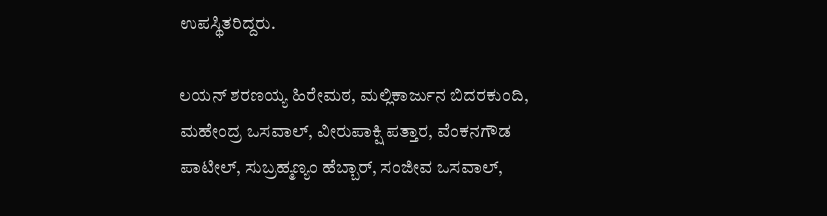ಉಪಸ್ಥಿತರಿದ್ದರು.

ಲಯನ್ ಶರಣಯ್ಯ ಹಿರೇಮಠ, ಮಲ್ಲಿಕಾರ್ಜುನ ಬಿದರಕುಂದಿ, ಮಹೇಂದ್ರ ಒಸವಾಲ್, ವೀರುಪಾಕ್ಷಿ ಪತ್ತಾರ, ವೆಂಕನಗೌಡ ಪಾಟೀಲ್, ಸುಬ್ರಹ್ಮಣ್ಯಂ ಹೆಬ್ಬಾರ್, ಸಂಜೀವ ಒಸವಾಲ್,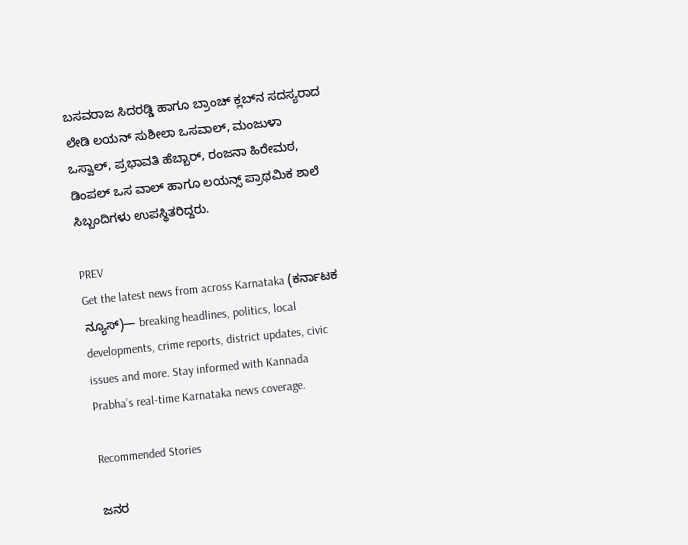ಬಸವರಾಜ ಸಿದರಡ್ಡಿ ಹಾಗೂ ಬ್ರಾಂಚ್ ಕ್ಲಬ್‌ನ ಸದಸ್ಯರಾದ ಲೇಡಿ ಲಯನ್ ಸುಶೀಲಾ ಒಸವಾಲ್, ಮಂಜುಳಾ ಒಸ್ವಾಲ್, ಪ್ರಭಾವತಿ ಹೆಬ್ಬಾರ್, ರಂಜನಾ ಹಿರೇಮಠ, ಡಿಂಪಲ್ ಒಸ ವಾಲ್ ಹಾಗೂ ಲಯನ್ಸ್ ಪ್ರಾಥಮಿಕ ಶಾಲೆ ಸಿಬ್ಬಂದಿಗಳು ಉಪಸ್ಥಿತರಿದ್ದರು.

PREV
Get the latest news from across Karnataka (ಕರ್ನಾಟಕ ನ್ಯೂಸ್)— breaking headlines, politics, local developments, crime reports, district updates, civic issues and more. Stay informed with Kannada Prabha’s real‑time Karnataka news coverage.

Recommended Stories

ಜನರ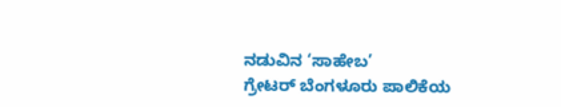ನಡುವಿನ ‘ಸಾಹೇಬ’
ಗ್ರೇಟರ್‌ ಬೆಂಗಳೂರು ಪಾಲಿಕೆಯ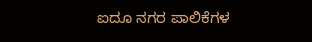ಐದೂ ನಗರ ಪಾಲಿಕೆಗಳ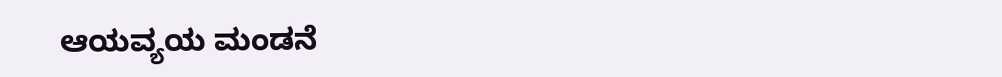ಆಯವ್ಯಯ ಮಂಡನೆ